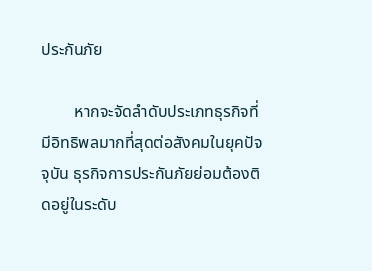ประกันภัย

        หากจะจัดลำดับประเภทธุรกิจที่มีอิทธิพลมากที่สุดต่อสังคมในยุคปัจจุบัน ธุรกิจการประกันภัยย่อมต้องติดอยู่ในระดับ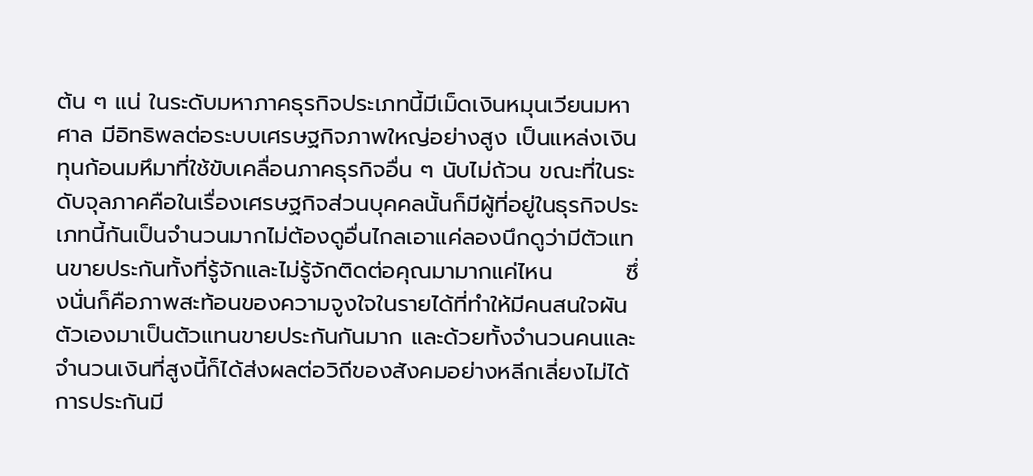ต้น ๆ แน่ ในระดับมหาภาคธุรกิจประเภทนี้มีเม็ดเงินหมุนเวียนมหาศาล มีอิทธิพลต่อระบบเศรษฐกิจภาพใหญ่อย่างสูง เป็นแหล่งเงินทุนก้อนมหึมาที่ใช้ขับเคลื่อนภาคธุรกิจอื่น ๆ นับไม่ถ้วน ขณะที่ในระดับจุลภาคคือในเรื่องเศรษฐกิจส่วนบุคคลนั้นก็มีผู้ที่อยู่ในธุรกิจประเภทนี้กันเป็นจำนวนมากไม่ต้องดูอื่นไกลเอาแค่ลองนึกดูว่ามีตัวแทนขายประกันทั้งที่รู้จักและไม่รู้จักติดต่อคุณมามากแค่ไหน         ซึ่งนั่นก็คือภาพสะท้อนของความจูงใจในรายได้ที่ทำให้มีคนสนใจผันตัวเองมาเป็นตัวแทนขายประกันกันมาก และด้วยทั้งจำนวนคนและจำนวนเงินที่สูงนี้ก็ได้ส่งผลต่อวิถีของสังคมอย่างหลีกเลี่ยงไม่ได้ การประกันมี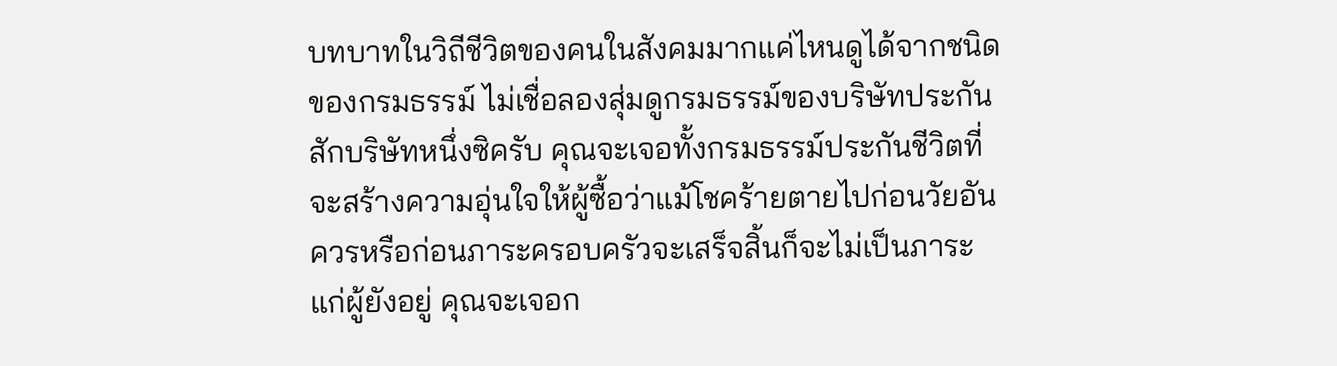บทบาทในวิถีชีวิตของคนในสังคมมากแค่ไหนดูได้จากชนิดของกรมธรรม์ ไม่เชื่อลองสุ่มดูกรมธรรม์ของบริษัทประกันสักบริษัทหนึ่งซิครับ คุณจะเจอทั้งกรมธรรม์ประกันชีวิตที่จะสร้างความอุ่นใจให้ผู้ซื้อว่าแม้โชคร้ายตายไปก่อนวัยอันควรหรือก่อนภาระครอบครัวจะเสร็จสิ้นก็จะไม่เป็นภาระแก่ผู้ยังอยู่ คุณจะเจอก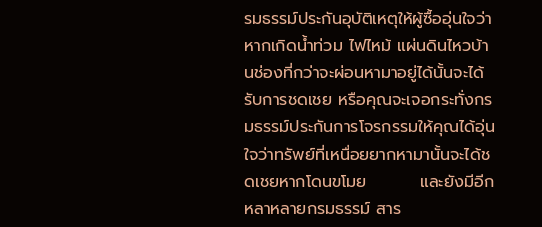รมธรรม์ประกันอุบัติเหตุให้ผู้ซื้ออุ่นใจว่าหากเกิดน้ำท่วม ไฟไหม้ แผ่นดินไหวบ้านช่องที่กว่าจะผ่อนหามาอยู่ได้นั้นจะได้รับการชดเชย หรือคุณจะเจอกระทั่งกรมธรรม์ประกันการโจรกรรมให้คุณได้อุ่นใจว่าทรัพย์ที่เหนื่อยยากหามานั้นจะได้ชดเชยหากโดนขโมย         และยังมีอีกหลาหลายกรมธรรม์ สาร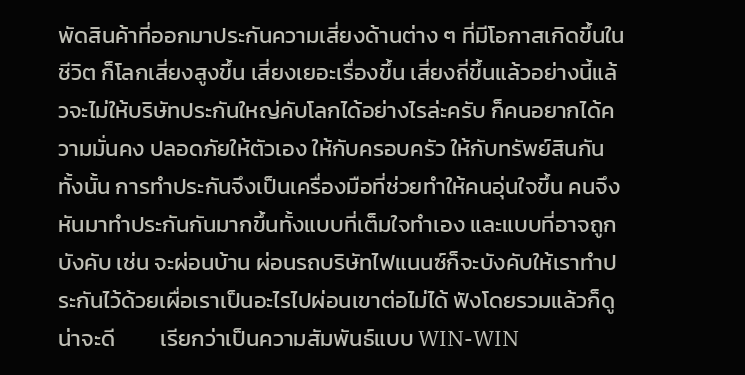พัดสินค้าที่ออกมาประกันความเสี่ยงด้านต่าง ๆ ที่มีโอกาสเกิดขึ้นในชีวิต ก็โลกเสี่ยงสูงขึ้น เสี่ยงเยอะเรื่องขึ้น เสี่ยงถี่ขึ้นแล้วอย่างนี้แล้วจะไม่ให้บริษัทประกันใหญ่คับโลกได้อย่างไรล่ะครับ ก็คนอยากได้ความมั่นคง ปลอดภัยให้ตัวเอง ให้กับครอบครัว ให้กับทรัพย์สินกันทั้งนั้น การทำประกันจึงเป็นเครื่องมือที่ช่วยทำให้คนอุ่นใจขึ้น คนจึงหันมาทำประกันกันมากขึ้นทั้งแบบที่เต็มใจทำเอง และแบบที่อาจถูกบังคับ เช่น จะผ่อนบ้าน ผ่อนรถบริษัทไฟแนนซ์ก็จะบังคับให้เราทำประกันไว้ด้วยเผื่อเราเป็นอะไรไปผ่อนเขาต่อไม่ได้ ฟังโดยรวมแล้วก็ดูน่าจะดี         เรียกว่าเป็นความสัมพันธ์แบบ WIN-WIN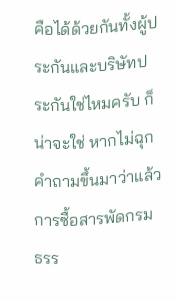คือได้ด้วยกันทั้งผู้ประกันและบริษัทประกันใช่ไหมครับ ก็น่าจะใช่ หากไม่ฉุกคำถามขึ้นมาว่าแล้วการซื้อสารพัดกรมธรร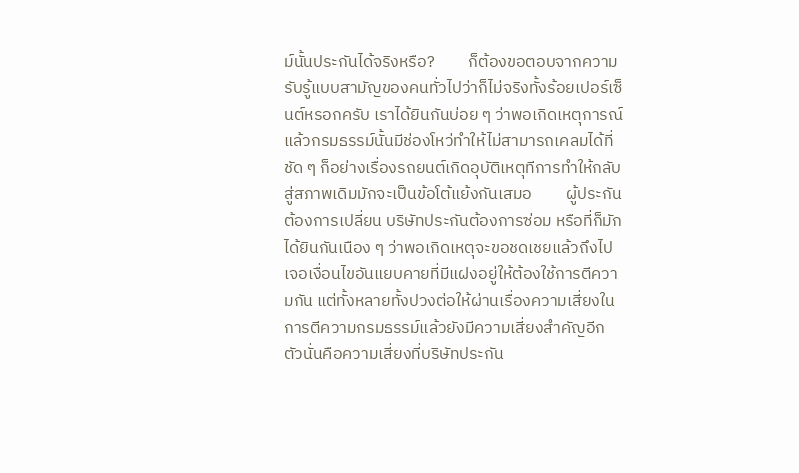ม์นั้นประกันได้จริงหรือ?         ก็ต้องขอตอบจากความรับรู้แบบสามัญของคนทั่วไปว่าก็ไม่จริงทั้งร้อยเปอร์เซ็นต์หรอกครับ เราได้ยินกันบ่อย ๆ ว่าพอเกิดเหตุการณ์แล้วกรมธรรม์นั้นมีช่องโหว่ทำให้ไม่สามารถเคลมได้ที่ชัด ๆ ก็อย่างเรื่องรถยนต์เกิดอุบัติเหตุทีการทำให้กลับสู่สภาพเดิมมักจะเป็นข้อโต้แย้งกันเสมอ         ผู้ประกันต้องการเปลี่ยน บริษัทประกันต้องการซ่อม หรือที่ก็มักได้ยินกันเนือง ๆ ว่าพอเกิดเหตุจะขอชดเชยแล้วถึงไปเจอเงื่อนไขอันแยบคายที่มีแฝงอยู่ให้ต้องใช้การตีความกัน แต่ทั้งหลายทั้งปวงต่อให้ผ่านเรื่องความเสี่ยงในการตีความกรมธรรม์แล้วยังมีความเสี่ยงสำคัญอีกตัวนั่นคือความเสี่ยงที่บริษัทประกัน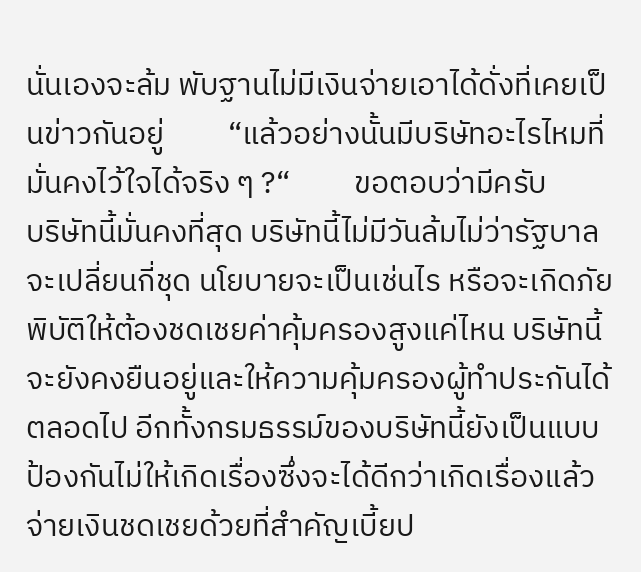นั่นเองจะล้ม พับฐานไม่มีเงินจ่ายเอาได้ดั่งที่เคยเป็นข่าวกันอยู่         “แล้วอย่างนั้นมีบริษัทอะไรไหมที่มั่นคงไว้ใจได้จริง ๆ ?“         ขอตอบว่ามีครับ         บริษัทนี้มั่นคงที่สุด บริษัทนี้ไม่มีวันล้มไม่ว่ารัฐบาลจะเปลี่ยนกี่ชุด นโยบายจะเป็นเช่นไร หรือจะเกิดภัยพิบัติให้ต้องชดเชยค่าคุ้มครองสูงแค่ไหน บริษัทนี้จะยังคงยืนอยู่และให้ความคุ้มครองผู้ทำประกันได้ตลอดไป อีกทั้งกรมธรรม์ของบริษัทนี้ยังเป็นแบบป้องกันไม่ให้เกิดเรื่องซึ่งจะได้ดีกว่าเกิดเรื่องแล้วจ่ายเงินชดเชยด้วยที่สำคัญเบี้ยป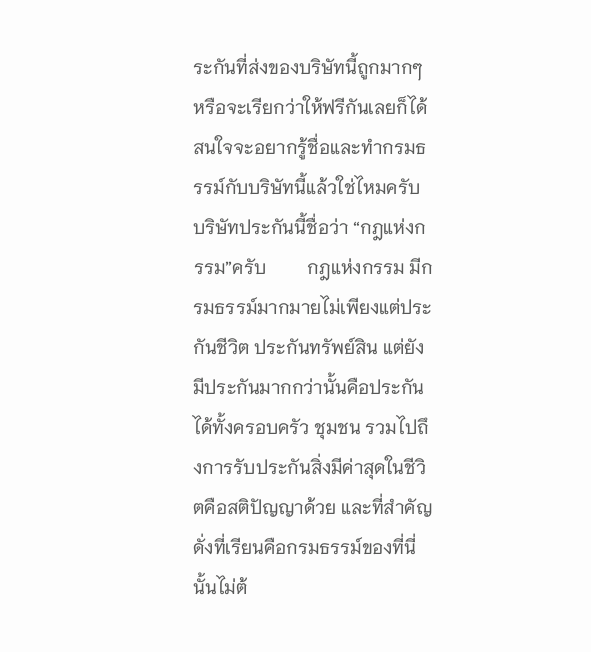ระกันที่ส่งของบริษัทนี้ถูกมากๆ หรือจะเรียกว่าให้ฟรีกันเลยก็ได้ สนใจจะอยากรู้ชื่อและทำกรมธรรม์กับบริษัทนี้แล้วใช่ไหมครับ บริษัทประกันนี้ชื่อว่า “กฎแห่งกรรม”ครับ         กฎแห่งกรรม มีกรมธรรม์มากมายไม่เพียงแต่ประกันชีวิต ประกันทรัพย์สิน แต่ยังมีประกันมากกว่านั้นคือประกันได้ทั้งครอบครัว ชุมชน รวมไปถึงการรับประกันสิ่งมีค่าสุดในชีวิตคือสติปัญญาด้วย และที่สำคัญดั่งที่เรียนคือกรมธรรม์ของที่นี่นั้นไม่ต้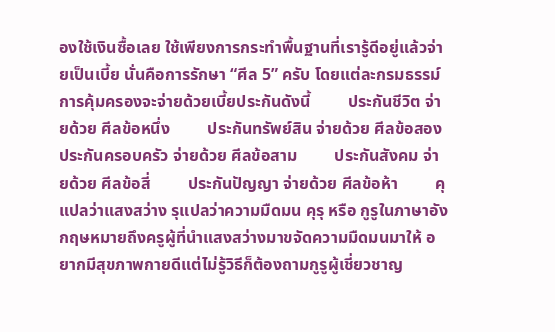องใช้เงินซื้อเลย ใช้เพียงการกระทำพื้นฐานที่เรารู้ดีอยู่แล้วจ่ายเป็นเบี้ย นั่นคือการรักษา “ศีล 5” ครับ โดยแต่ละกรมธรรม์การคุ้มครองจะจ่ายด้วยเบี้ยประกันดังนี้         ประกันชีวิต จ่ายด้วย ศีลข้อหนึ่ง         ประกันทรัพย์สิน จ่ายด้วย ศีลข้อสอง         ประกันครอบครัว จ่ายด้วย ศีลข้อสาม         ประกันสังคม จ่ายด้วย ศีลข้อสี่         ประกันปัญญา จ่ายด้วย ศีลข้อห้า         คุแปลว่าแสงสว่าง รุแปลว่าความมืดมน คุรุ หรือ กูรูในภาษาอังกฤษหมายถึงครูผู้ที่นำแสงสว่างมาขจัดความมืดมนมาให้ อยากมีสุขภาพกายดีแต่ไม่รู้วิธีก็ต้องถามกูรูผู้เชี่ยวชาญ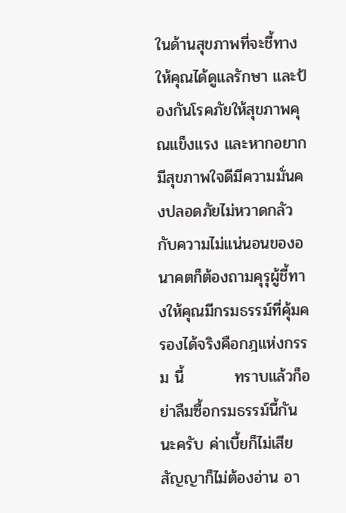ในด้านสุขภาพที่จะชี้ทางให้คุณได้ดูแลรักษา และป้องกันโรคภัยให้สุขภาพคุณแข็งแรง และหากอยากมีสุขภาพใจดีมีความมั่นคงปลอดภัยไม่หวาดกลัวกับความไม่แน่นอนของอนาคตก็ต้องถามคุรุผู้ชี้ทางให้คุณมีกรมธรรม์ที่คุ้มครองได้จริงคือกฎแห่งกรรม นี้         ทราบแล้วก็อย่าลืมซื้อกรมธรรม์นี้กันนะครับ ค่าเบี้ยก็ไม่เสีย         สัญญาก็ไม่ต้องอ่าน อา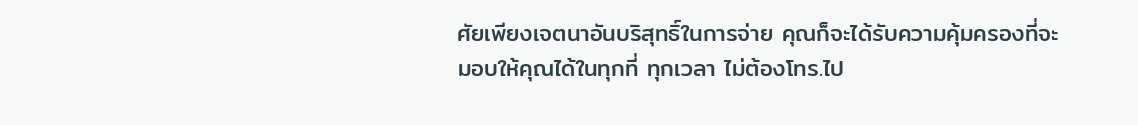ศัยเพียงเจตนาอันบริสุทธิ์ในการจ่าย คุณก็จะได้รับความคุ้มครองที่จะมอบให้คุณได้ในทุกที่ ทุกเวลา ไม่ต้องโทร.ไป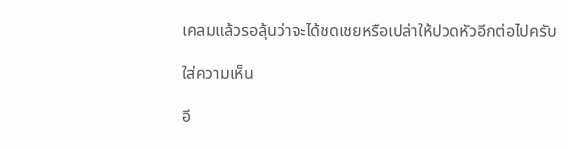เคลมแล้วรอลุ้นว่าจะได้ชดเชยหรือเปล่าให้ปวดหัวอีกต่อไปครับ

ใส่ความเห็น

อี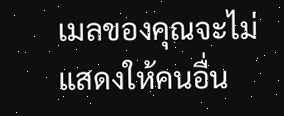เมลของคุณจะไม่แสดงให้คนอื่น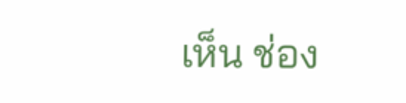เห็น ช่อง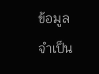ข้อมูลจำเป็น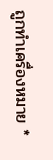ถูกทำเครื่องหมาย *